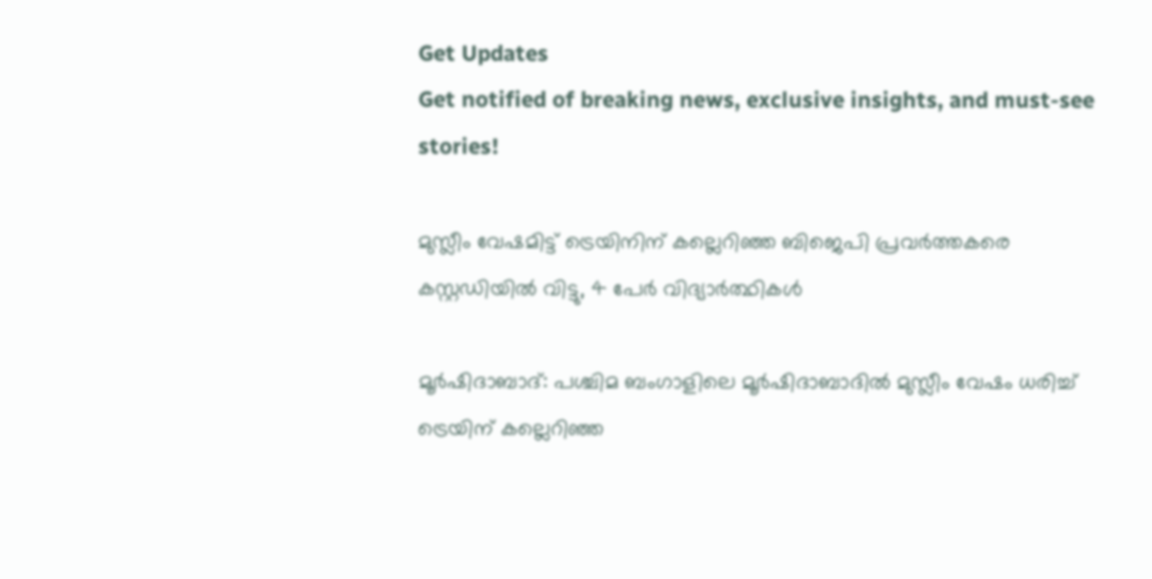Get Updates
Get notified of breaking news, exclusive insights, and must-see stories!

മുസ്ലീം വേഷമിട്ട് ട്രെയിനിന് കല്ലെറിഞ്ഞ ബിജെപി പ്രവർത്തകരെ കസ്റ്റഡിയിൽ വിട്ടു, 4 പേർ വിദ്യാർത്ഥികൾ

മൂര്‍ഷിദാബാദ്: പശ്ചിമ ബംഗാളിലെ മൂർഷിദാബാദിൽ മുസ്ലീം വേഷം ധരിച്ച് ട്രെയിന് കല്ലെറിഞ്ഞ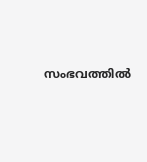സംഭവത്തില്‍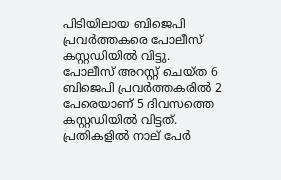പിടിയിലായ ബിജെപി പ്രവര്‍ത്തകരെ പോലീസ് കസ്റ്റഡിയില്‍ വിട്ടു. പോലീസ് അറസ്റ്റ് ചെയ്ത 6 ബിജെപി പ്രവര്‍ത്തകരില്‍ 2 പേരെയാണ് 5 ദിവസത്തെ കസ്റ്റഡിയില്‍ വിട്ടത്. പ്രതികളില്‍ നാല് പേര്‍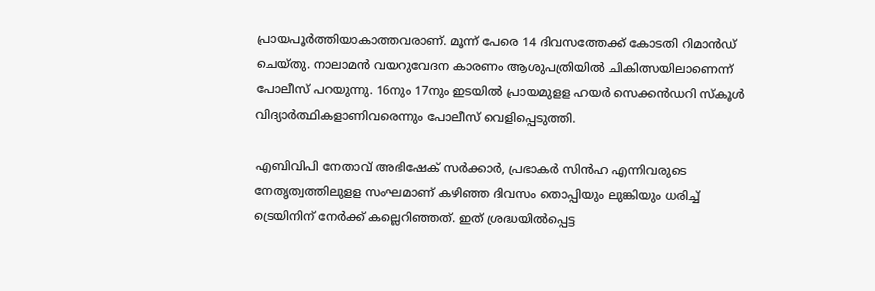പ്രായപൂര്‍ത്തിയാകാത്തവരാണ്. മൂന്ന് പേരെ 14 ദിവസത്തേക്ക് കോടതി റിമാന്‍ഡ് ചെയ്തു. നാലാമന്‍ വയറുവേദന കാരണം ആശുപത്രിയില്‍ ചികിത്സയിലാണെന്ന് പോലീസ് പറയുന്നു. 16നും 17നും ഇടയില്‍ പ്രായമുളള ഹയര്‍ സെക്കന്‍ഡറി സ്‌കൂള്‍ വിദ്യാര്‍ത്ഥികളാണിവരെന്നും പോലീസ് വെളിപ്പെടുത്തി.

എബിവിപി നേതാവ് അഭിഷേക് സര്‍ക്കാര്‍, പ്രഭാകര്‍ സിന്‍ഹ എന്നിവരുടെ നേതൃത്വത്തിലുളള സംഘമാണ് കഴിഞ്ഞ ദിവസം തൊപ്പിയും ലുങ്കിയും ധരിച്ച് ട്രെയിനിന് നേര്‍ക്ക് കല്ലെറിഞ്ഞത്. ഇത് ശ്രദ്ധയില്‍പ്പെട്ട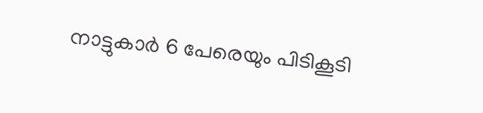നാട്ടുകാര്‍ 6 പേരെയും പിടികൂടി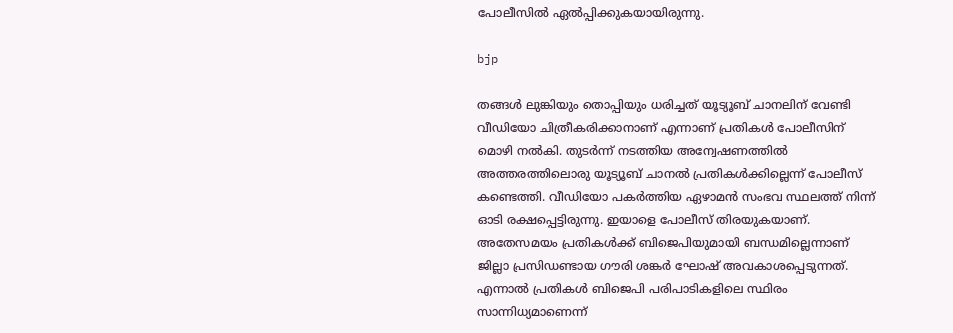പോലീസില്‍ ഏല്‍പ്പിക്കുകയായിരുന്നു.

bjp

തങ്ങള്‍ ലുങ്കിയും തൊപ്പിയും ധരിച്ചത് യൂട്യൂബ് ചാനലിന് വേണ്ടി വീഡിയോ ചിത്രീകരിക്കാനാണ് എന്നാണ് പ്രതികള്‍ പോലീസിന് മൊഴി നല്‍കി. തുടര്‍ന്ന് നടത്തിയ അന്വേഷണത്തില്‍ അത്തരത്തിലൊരു യൂട്യൂബ് ചാനല്‍ പ്രതികള്‍ക്കില്ലെന്ന് പോലീസ് കണ്ടെത്തി. വീഡിയോ പകർത്തിയ ഏഴാമൻ സംഭവ സ്ഥലത്ത് നിന്ന് ഓടി രക്ഷപ്പെട്ടിരുന്നു. ഇയാളെ പോലീസ് തിരയുകയാണ്. അതേസമയം പ്രതികള്‍ക്ക് ബിജെപിയുമായി ബന്ധമില്ലെന്നാണ് ജില്ലാ പ്രസിഡണ്ടായ ഗൗരി ശങ്കര്‍ ഘോഷ് അവകാശപ്പെടുന്നത്. എന്നാല്‍ പ്രതികള്‍ ബിജെപി പരിപാടികളിലെ സ്ഥിരം സാന്നിധ്യമാണെന്ന്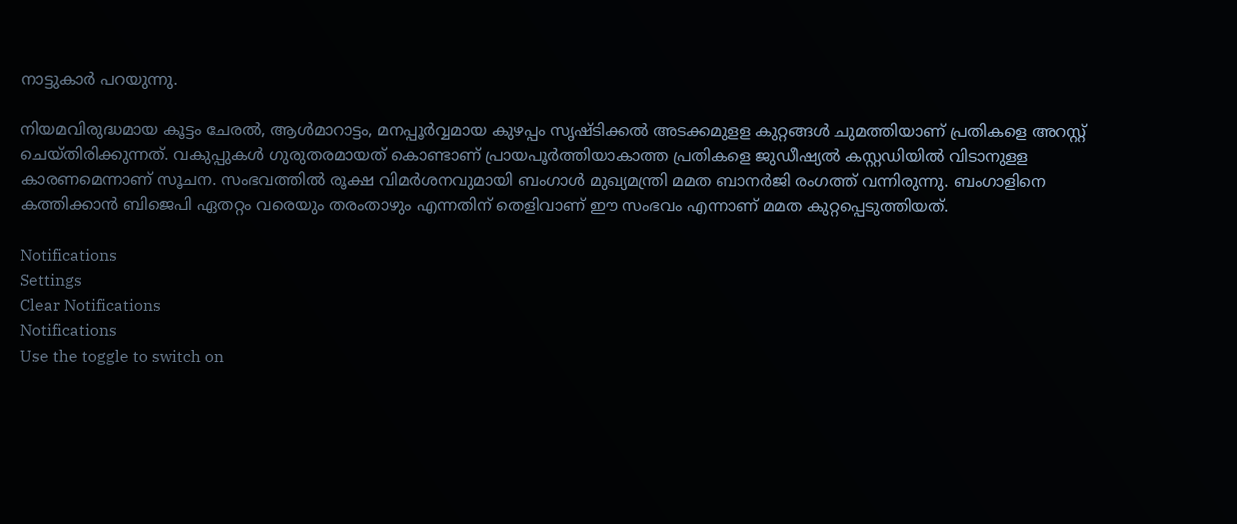നാട്ടുകാര്‍ പറയുന്നു.

നിയമവിരുദ്ധമായ കൂട്ടം ചേരല്‍, ആള്‍മാറാട്ടം, മനപ്പൂര്‍വ്വമായ കുഴപ്പം സൃഷ്ടിക്കല്‍ അടക്കമുളള കുറ്റങ്ങള്‍ ചുമത്തിയാണ് പ്രതികളെ അറസ്റ്റ് ചെയ്തിരിക്കുന്നത്. വകുപ്പുകള്‍ ഗുരുതരമായത് കൊണ്ടാണ് പ്രായപൂര്‍ത്തിയാകാത്ത പ്രതികളെ ജുഡീഷ്യല്‍ കസ്റ്റഡിയില്‍ വിടാനുളള കാരണമെന്നാണ് സൂചന. സംഭവത്തില്‍ രൂക്ഷ വിമര്‍ശനവുമായി ബംഗാള്‍ മുഖ്യമന്ത്രി മമത ബാനര്‍ജി രംഗത്ത് വന്നിരുന്നു. ബംഗാളിനെ കത്തിക്കാന്‍ ബിജെപി ഏതറ്റം വരെയും തരംതാഴും എന്നതിന് തെളിവാണ് ഈ സംഭവം എന്നാണ് മമത കുറ്റപ്പെടുത്തിയത്.

Notifications
Settings
Clear Notifications
Notifications
Use the toggle to switch on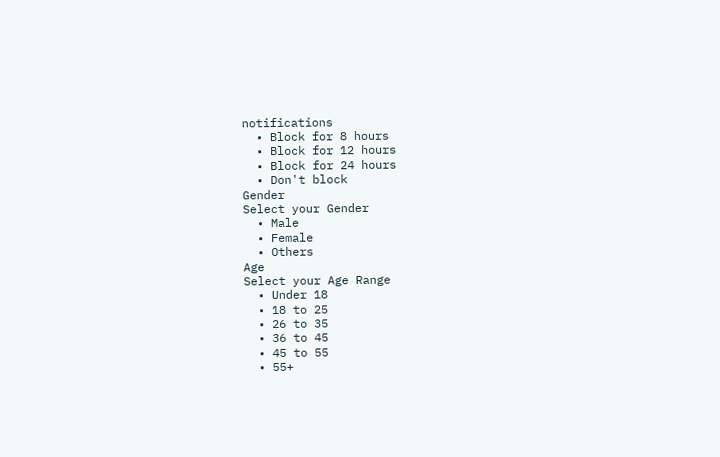notifications
  • Block for 8 hours
  • Block for 12 hours
  • Block for 24 hours
  • Don't block
Gender
Select your Gender
  • Male
  • Female
  • Others
Age
Select your Age Range
  • Under 18
  • 18 to 25
  • 26 to 35
  • 36 to 45
  • 45 to 55
  • 55+